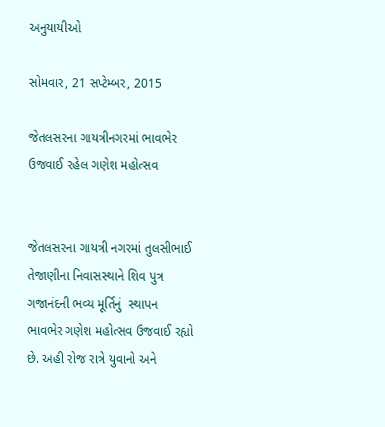અનુયાયીઓ

સોમવાર, 21 સપ્ટેમ્બર, 2015

જેતલસરના ગાયત્રીનગરમાં ભાવભેર ઉજવાઈ રહેલ ગણેશ મહોત્સવ


જેતલસરના ગાયત્રી નગરમાં તુલસીભાઈ તેજાણીના નિવાસસ્થાને શિવ પુત્ર ગજાનંદની ભવ્ય મૂર્તિનું  સ્થાપન  ભાવભેર ગણેશ મહોત્સવ ઉજવાઈ રહ્યો છે. અહી રોજ રાત્રે યુવાનો અને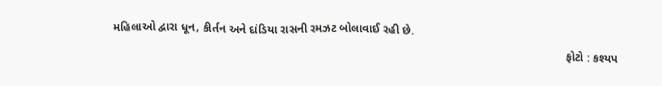મહિલાઓ દ્વારા ધૂન, કીર્તન અને દાંડિયા રાસની રમઝટ બોલાવાઈ રહી છે.
                                                                                                                                          ફોટો : કશ્યપ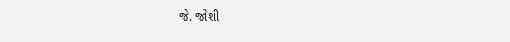જે. જોશી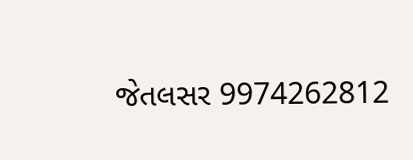જેતલસર 9974262812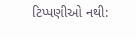ટિપ્પણીઓ નથી: